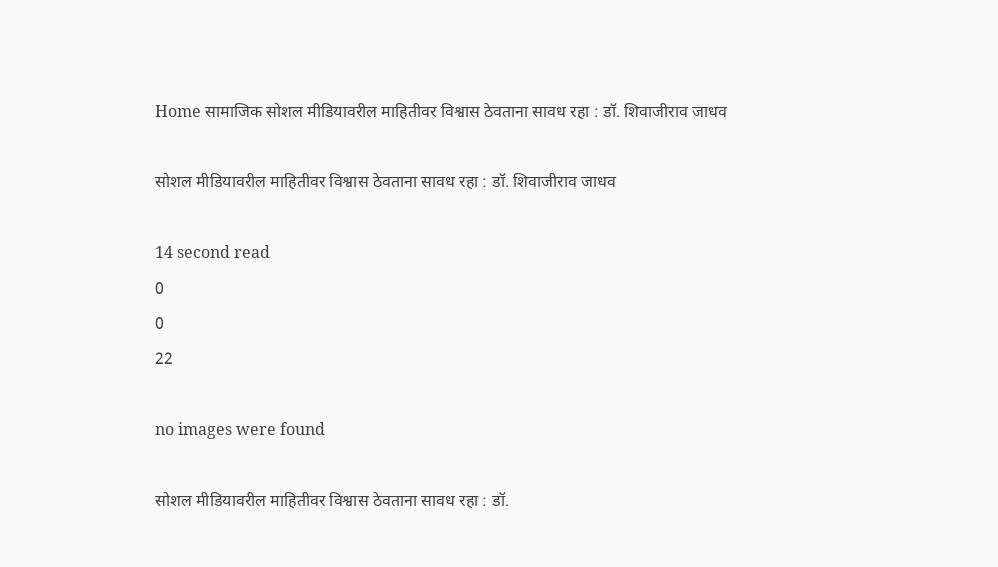Home सामाजिक सोशल मीडियावरील माहितीवर विश्वास ठेवताना सावध रहा : डॉ. शिवाजीराव जाधव

सोशल मीडियावरील माहितीवर विश्वास ठेवताना सावध रहा : डॉ. शिवाजीराव जाधव

14 second read
0
0
22

no images were found

सोशल मीडियावरील माहितीवर विश्वास ठेवताना सावध रहा : डॉ.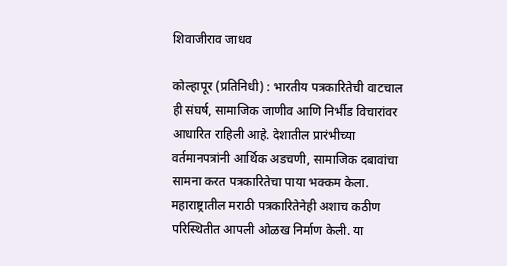शिवाजीराव जाधव

कोल्हापूर (प्रतिनिधी) : भारतीय पत्रकारितेची वाटचाल ही संघर्ष, सामाजिक जाणीव आणि निर्भीड विचारांवर आधारित राहिली आहे. देशातील प्रारंभीच्या वर्तमानपत्रांनी आर्थिक अडचणी, सामाजिक दबावांचा सामना करत पत्रकारितेचा पाया भक्कम केला. महाराष्ट्रातील मराठी पत्रकारितेनेही अशाच कठीण परिस्थितीत आपली ओळख निर्माण केली. या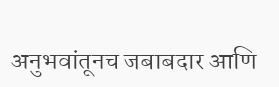अनुभवांतूनच जबाबदार आणि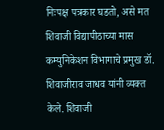निःपक्ष पत्रकार घडतो, असे मत शिवाजी विद्यापीठाच्या मास कम्युनिकेशन विभागाचे प्रमुख डॉ. शिवाजीराव जाधव यांनी व्यक्त केले. शिवाजी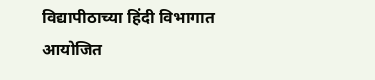विद्यापीठाच्या हिंदी विभागात आयोजित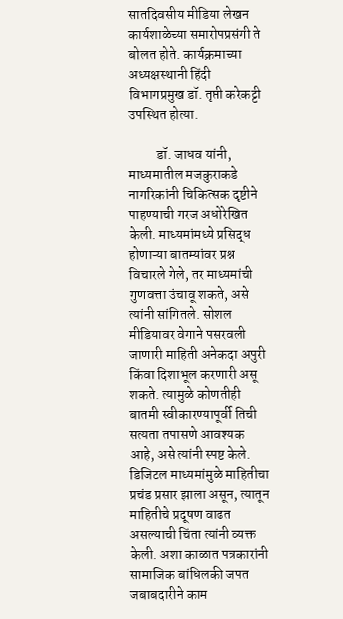सातदिवसीय मीडिया लेखन कार्यशाळेच्या समारोपप्रसंगी ते बोलत होते. कार्यक्रमाच्या अध्यक्षस्थानी हिंदी विभागप्रमुख डॉ. तृप्ती करेकट्टी उपस्थित होत्या.

          डॉ. जाधव यांनी, माध्यमातील मजकुराकडे नागरिकांनी चिकित्सक दृष्टीने पाहण्याची गरज अधोरेखित केली. माध्यमांमध्ये प्रसिद्ध होणाऱ्या बातम्यांवर प्रश्न विचारले गेले, तर माध्यमांची गुणवत्ता उंचावू शकते, असे त्यांनी सांगितले. सोशल मीडियावर वेगाने पसरवली जाणारी माहिती अनेकदा अपुरी किंवा दिशाभूल करणारी असू शकते. त्यामुळे कोणतीही बातमी स्वीकारण्यापूर्वी तिची सत्यता तपासणे आवश्यक आहे, असे त्यांनी स्पष्ट केले. डिजिटल माध्यमांमुळे माहितीचा प्रचंड प्रसार झाला असून, त्यातून माहितीचे प्रदूषण वाढत असल्याची चिंता त्यांनी व्यक्त केली. अशा काळात पत्रकारांनी सामाजिक बांधिलकी जपत जबाबदारीने काम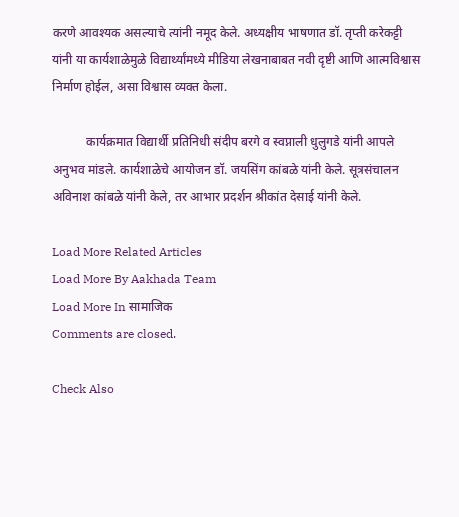करणे आवश्यक असल्याचे त्यांनी नमूद केले. अध्यक्षीय भाषणात डॉ. तृप्ती करेकट्टी यांनी या कार्यशाळेमुळे विद्यार्थ्यांमध्ये मीडिया लेखनाबाबत नवी दृष्टी आणि आत्मविश्वास निर्माण होईल, असा विश्वास व्यक्त केला.

           कार्यक्रमात विद्यार्थी प्रतिनिधी संदीप बरगे व स्वप्नाली धुलुगडे यांनी आपले अनुभव मांडले. कार्यशाळेचे आयोजन डॉ. जयसिंग कांबळे यांनी केले. सूत्रसंचालन अविनाश कांबळे यांनी केले, तर आभार प्रदर्शन श्रीकांत देसाई यांनी केले.

Load More Related Articles
Load More By Aakhada Team
Load More In सामाजिक
Comments are closed.

Check Also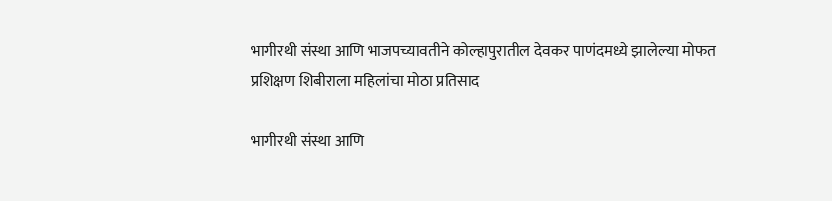भागीरथी संस्था आणि भाजपच्यावतीने कोल्हापुरातील देवकर पाणंदमध्ये झालेल्या मोफत प्रशिक्षण शिबीराला महिलांचा मोठा प्रतिसाद

भागीरथी संस्था आणि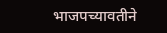भाजपच्यावतीने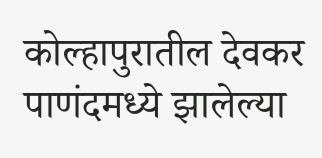कोल्हापुरातील देवकर पाणंदमध्ये झालेल्या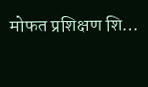मोफत प्रशिक्षण शि…